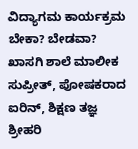ವಿದ್ಯಾಗಮ ಕಾರ್ಯಕ್ರಮ ಬೇಕಾ? ಬೇಡವಾ?
ಖಾಸಗಿ ಶಾಲೆ ಮಾಲೀಕ ಸುಪ್ರೀತ್, ಪೋಷಕರಾದ ಐರಿನ್, ಶಿಕ್ಷಣ ತಜ್ಞ ಶ್ರೀಹರಿ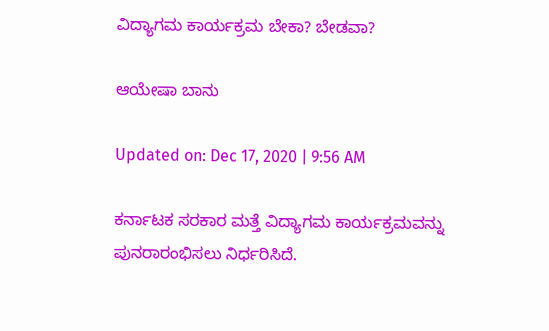ವಿದ್ಯಾಗಮ ಕಾರ್ಯಕ್ರಮ ಬೇಕಾ? ಬೇಡವಾ?

ಆಯೇಷಾ ಬಾನು

Updated on: Dec 17, 2020 | 9:56 AM

ಕರ್ನಾಟಕ ಸರಕಾರ ಮತ್ತೆ ವಿದ್ಯಾಗಮ ಕಾರ್ಯಕ್ರಮವನ್ನು ಪುನರಾರಂಭಿಸಲು ನಿರ್ಧರಿಸಿದೆ.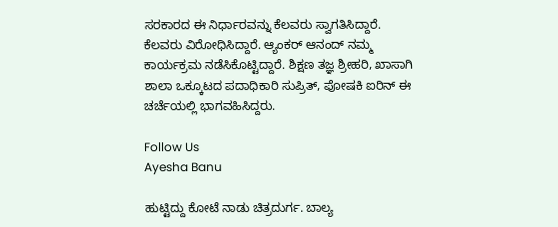ಸರಕಾರದ ಈ ನಿರ್ಧಾರವನ್ನು ಕೆಲವರು ಸ್ವಾಗತಿಸಿದ್ದಾರೆ. ಕೆಲವರು ವಿರೋಧಿಸಿದ್ದಾರೆ. ಆ್ಯಂಕರ್ ಆನಂದ್ ನಮ್ಮ ಕಾರ್ಯಕ್ರಮ ನಡೆಸಿಕೊಟ್ಟಿದ್ದಾರೆ. ಶಿಕ್ಷಣ ತಜ್ಞ ಶ್ರೀಹರಿ, ಖಾಸಾಗಿ ಶಾಲಾ ಒಕ್ಕೂಟದ ಪದಾಧಿಕಾರಿ ಸುಪ್ರಿತ್, ಪೋಷಕಿ ಐರಿನ್ ಈ ಚರ್ಚೆಯಲ್ಲಿ ಭಾಗವಹಿಸಿದ್ದರು.

Follow Us
Ayesha Banu

ಹುಟ್ಟಿದ್ದು ಕೋಟೆ ನಾಡು ಚಿತ್ರದುರ್ಗ. ಬಾಲ್ಯ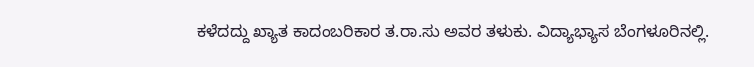ಕಳೆದದ್ದು ಖ್ಯಾತ ಕಾದಂಬರಿಕಾರ ತ.ರಾ.ಸು ಅವರ ತಳುಕು. ವಿದ್ಯಾಭ್ಯಾಸ ಬೆಂಗಳೂರಿನಲ್ಲಿ.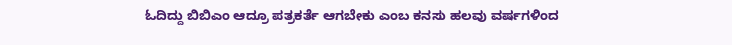ಓದಿದ್ದು ಬಿಬಿಎಂ ಆದ್ರೂ ಪತ್ರಕರ್ತೆ ಆಗಬೇಕು ಎಂಬ ಕನಸು ಹಲವು ವರ್ಷಗಳಿಂದ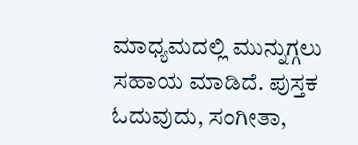ಮಾಧ್ಯಮದಲ್ಲಿ ಮುನ್ನುಗ್ಗಲು ಸಹಾಯ ಮಾಡಿದೆ. ಪುಸ್ತಕ ಓದುವುದು, ಸಂಗೀತಾ,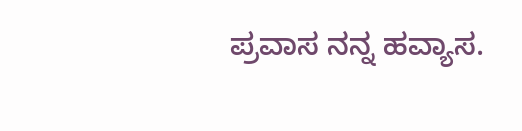ಪ್ರವಾಸ ನನ್ನ ಹವ್ಯಾಸ.